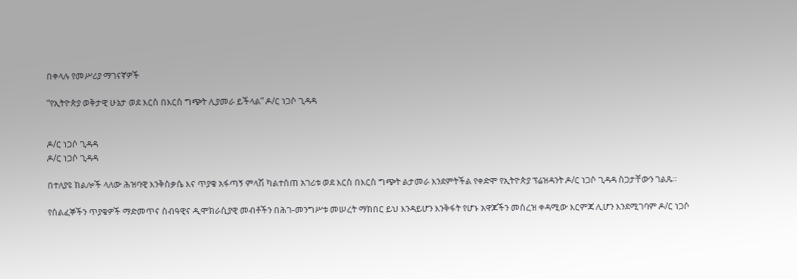በቀላሉ የመሥሪያ ማገናኛዎች

“የኢትዮጵያ ወቅታዊ ሁኔታ ወደ እርስ በእርስ ግጭት ሊያመራ ይችላል” ዶ/ር ነጋሶ ጊዳዳ


ዶ/ር ነጋሶ ጊዳዳ
ዶ/ር ነጋሶ ጊዳዳ

በተለያዩ ክልሎች ላለው ሕዝባዊ እንቅስቃሴ እና ጥያቄ አፋጣኝ ምላሽ ካልተሰጠ አገሪቱ ወደ እርስ በእርስ ግጭት ልታመራ እንደምትችል የቀድሞ የኢትዮጵያ ፕሬዝዳንት ዶ/ር ነጋሶ ጊዳዳ ስጋታቸውን ገልጹ።

የሰልፈኞችን ጥያቄዎች ማድመጥና ሰብዓዊና ዲሞክራሲያዊ መብቶችን በሕገ-መንግሥቱ መሠረት ማክበር ይህ እንዳይሆን እንቅፋት የሆኑ አዋጆችን መሰረዝ ቀዳሚው እርምጃ ሊሆን እንደሚገባም ዶ/ር ነጋሶ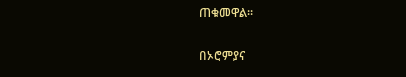ጠቁመዋል።

በኦሮምያና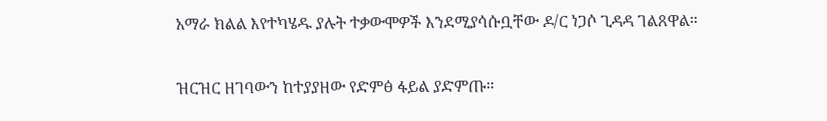አማራ ክልል እየተካሄዱ ያሉት ተቃውሞዎች እንደሚያሳሱቧቸው ዶ/ር ነጋሶ ጊዳዳ ገልጸዋል።

ዝርዝር ዘገባውን ከተያያዘው የድምፅ ፋይል ያድምጡ።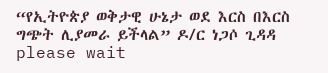“የኢትዮጵያ ወቅታዊ ሁኔታ ወደ እርስ በእርስ ግጭት ሊያመራ ይችላል” ዶ/ር ነጋሶ ጊዳዳ
please wait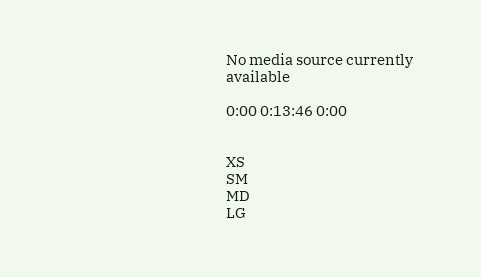No media source currently available

0:00 0:13:46 0:00


XS
SM
MD
LG